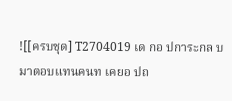![[ครบชุด] T2704019 เด กอ ปการะกล บมาตอบแทนคนท เคยอ ปถ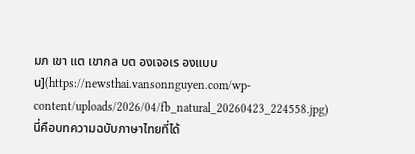มภ เขา แต เขากล บต องเจอเร องแบบน](https://newsthai.vansonnguyen.com/wp-content/uploads/2026/04/fb_natural_20260423_224558.jpg)
นี่คือบทความฉบับภาษาไทยที่ได้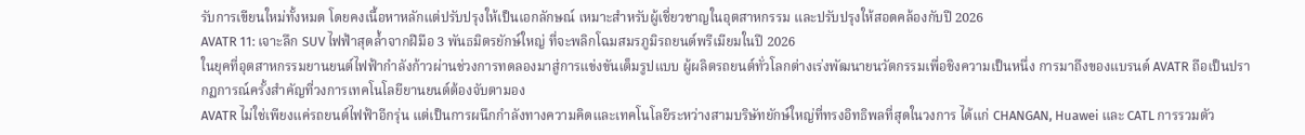รับการเขียนใหม่ทั้งหมด โดยคงเนื้อหาหลักแต่ปรับปรุงให้เป็นเอกลักษณ์ เหมาะสำหรับผู้เชี่ยวชาญในอุตสาหกรรม และปรับปรุงให้สอดคล้องกับปี 2026
AVATR 11: เจาะลึก SUV ไฟฟ้าสุดล้ำจากฝีมือ 3 พันธมิตรยักษ์ใหญ่ ที่จะพลิกโฉมสมรภูมิรถยนต์พรีเมียมในปี 2026
ในยุคที่อุตสาหกรรมยานยนต์ไฟฟ้ากำลังก้าวผ่านช่วงการทดลองมาสู่การแข่งขันเต็มรูปแบบ ผู้ผลิตรถยนต์ทั่วโลกต่างเร่งพัฒนายนวัตกรรมเพื่อชิงความเป็นหนึ่ง การมาถึงของแบรนด์ AVATR ถือเป็นปรากฏการณ์ครั้งสำคัญที่วงการเทคโนโลยียานยนต์ต้องจับตามอง
AVATR ไม่ใช่เพียงแค่รถยนต์ไฟฟ้าอีกรุ่น แต่เป็นการผนึกกำลังทางความคิดและเทคโนโลยีระหว่างสามบริษัทยักษ์ใหญ่ที่ทรงอิทธิพลที่สุดในวงการ ได้แก่ CHANGAN, Huawei และ CATL การรวมตัว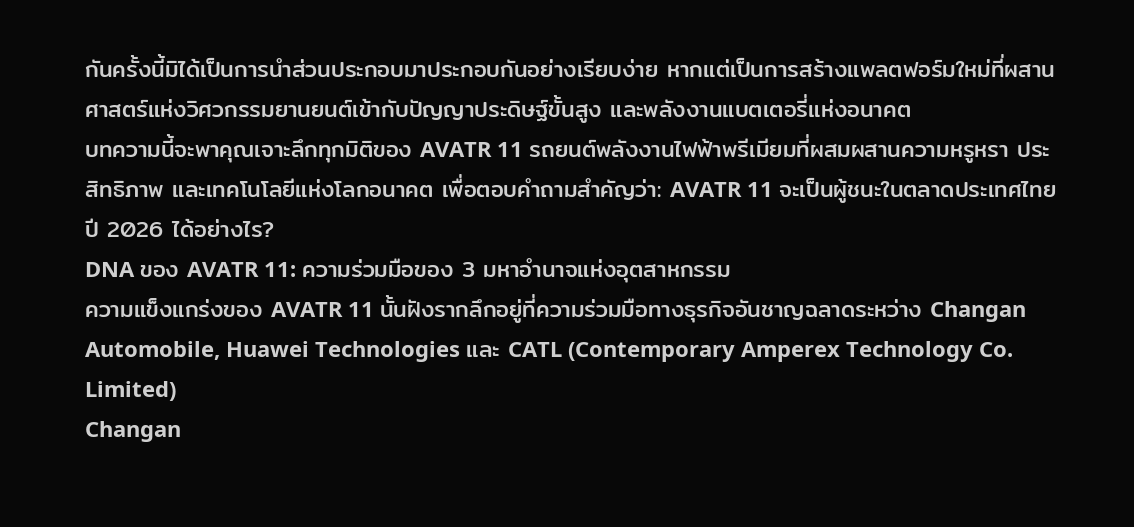กันครั้งนี้มิได้เป็นการนำส่วนประกอบมาประกอบกันอย่างเรียบง่าย หากแต่เป็นการสร้างแพลตฟอร์มใหม่ที่ผสานศาสตร์แห่งวิศวกรรมยานยนต์เข้ากับปัญญาประดิษฐ์ขั้นสูง และพลังงานแบตเตอรี่แห่งอนาคต
บทความนี้จะพาคุณเจาะลึกทุกมิติของ AVATR 11 รถยนต์พลังงานไฟฟ้าพรีเมียมที่ผสมผสานความหรูหรา ประสิทธิภาพ และเทคโนโลยีแห่งโลกอนาคต เพื่อตอบคำถามสำคัญว่า: AVATR 11 จะเป็นผู้ชนะในตลาดประเทศไทยปี 2026 ได้อย่างไร?
DNA ของ AVATR 11: ความร่วมมือของ 3 มหาอำนาจแห่งอุตสาหกรรม
ความแข็งแกร่งของ AVATR 11 นั้นฝังรากลึกอยู่ที่ความร่วมมือทางธุรกิจอันชาญฉลาดระหว่าง Changan Automobile, Huawei Technologies และ CATL (Contemporary Amperex Technology Co. Limited)
Changan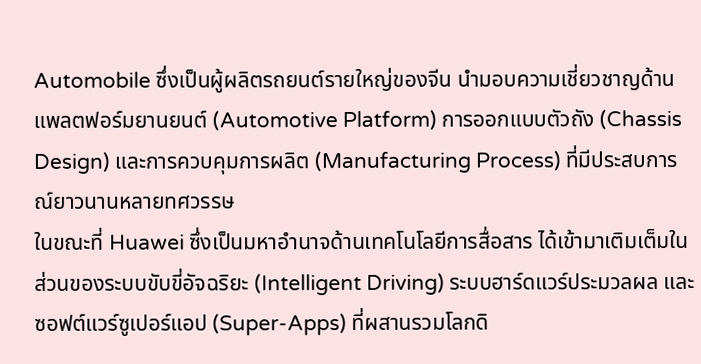Automobile ซึ่งเป็นผู้ผลิตรถยนต์รายใหญ่ของจีน นำมอบความเชี่ยวชาญด้านแพลตฟอร์มยานยนต์ (Automotive Platform) การออกแบบตัวถัง (Chassis Design) และการควบคุมการผลิต (Manufacturing Process) ที่มีประสบการณ์ยาวนานหลายทศวรรษ
ในขณะที่ Huawei ซึ่งเป็นมหาอำนาจด้านเทคโนโลยีการสื่อสาร ได้เข้ามาเติมเต็มในส่วนของระบบขับขี่อัจฉริยะ (Intelligent Driving) ระบบฮาร์ดแวร์ประมวลผล และซอฟต์แวร์ซูเปอร์แอป (Super-Apps) ที่ผสานรวมโลกดิ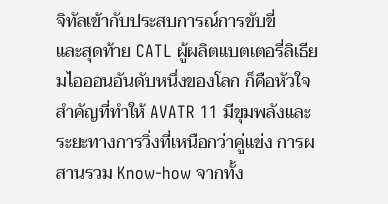จิทัลเข้ากับประสบการณ์การขับขี่
และสุดท้าย CATL ผู้ผลิตแบตเตอรี่ลิเธียมไอออนอันดับหนึ่งของโลก ก็คือหัวใจสำคัญที่ทำให้ AVATR 11 มีขุมพลังและระยะทางการวิ่งที่เหนือกว่าคู่แข่ง การผสานรวม Know-how จากทั้ง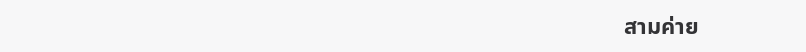สามค่าย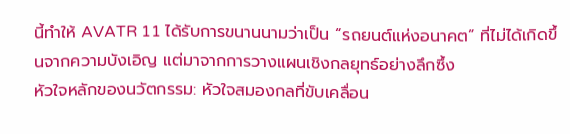นี้ทำให้ AVATR 11 ได้รับการขนานนามว่าเป็น “รถยนต์แห่งอนาคต” ที่ไม่ได้เกิดขึ้นจากความบังเอิญ แต่มาจากการวางแผนเชิงกลยุทธ์อย่างลึกซึ้ง
หัวใจหลักของนวัตกรรม: หัวใจสมองกลที่ขับเคลื่อน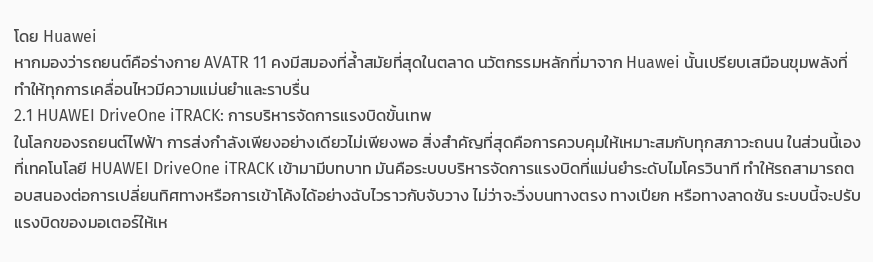โดย Huawei
หากมองว่ารถยนต์คือร่างกาย AVATR 11 คงมีสมองที่ล้ำสมัยที่สุดในตลาด นวัตกรรมหลักที่มาจาก Huawei นั้นเปรียบเสมือนขุมพลังที่ทำให้ทุกการเคลื่อนไหวมีความแม่นยำและราบรื่น
2.1 HUAWEI DriveOne iTRACK: การบริหารจัดการแรงบิดขั้นเทพ
ในโลกของรถยนต์ไฟฟ้า การส่งกำลังเพียงอย่างเดียวไม่เพียงพอ สิ่งสำคัญที่สุดคือการควบคุมให้เหมาะสมกับทุกสภาวะถนน ในส่วนนี้เองที่เทคโนโลยี HUAWEI DriveOne iTRACK เข้ามามีบทบาท มันคือระบบบริหารจัดการแรงบิดที่แม่นยำระดับไมโครวินาที ทำให้รถสามารถตอบสนองต่อการเปลี่ยนทิศทางหรือการเข้าโค้งได้อย่างฉับไวราวกับจับวาง ไม่ว่าจะวิ่งบนทางตรง ทางเปียก หรือทางลาดชัน ระบบนี้จะปรับแรงบิดของมอเตอร์ให้เห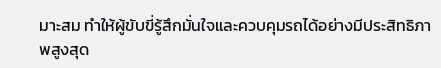มาะสม ทำให้ผู้ขับขี่รู้สึกมั่นใจและควบคุมรถได้อย่างมีประสิทธิภาพสูงสุด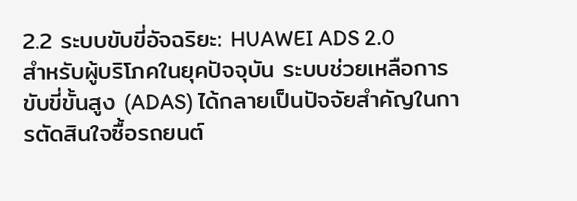2.2 ระบบขับขี่อัจฉริยะ: HUAWEI ADS 2.0
สำหรับผู้บริโภคในยุคปัจจุบัน ระบบช่วยเหลือการขับขี่ขั้นสูง (ADAS) ได้กลายเป็นปัจจัยสำคัญในการตัดสินใจซื้อรถยนต์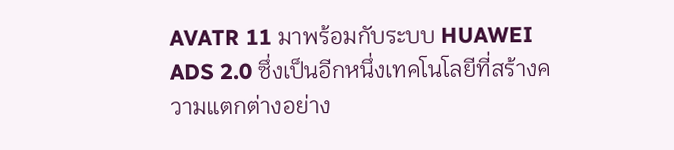AVATR 11 มาพร้อมกับระบบ HUAWEI ADS 2.0 ซึ่งเป็นอีกหนึ่งเทคโนโลยีที่สร้างความแตกต่างอย่าง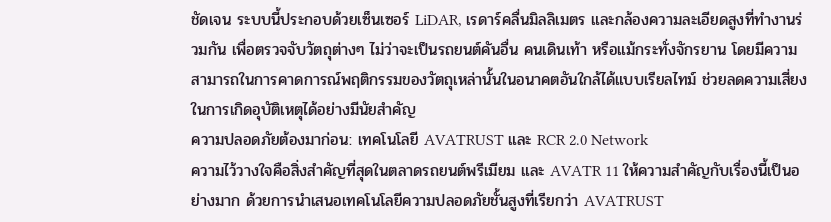ชัดเจน ระบบนี้ประกอบด้วยเซ็นเซอร์ LiDAR, เรดาร์คลื่นมิลลิเมตร และกล้องความละเอียดสูงที่ทำงานร่วมกัน เพื่อตรวจจับวัตถุต่างๆ ไม่ว่าจะเป็นรถยนต์คันอื่น คนเดินเท้า หรือแม้กระทั่งจักรยาน โดยมีความสามารถในการคาดการณ์พฤติกรรมของวัตถุเหล่านั้นในอนาคตอันใกล้ได้แบบเรียลไทม์ ช่วยลดความเสี่ยงในการเกิดอุบัติเหตุได้อย่างมีนัยสำคัญ
ความปลอดภัยต้องมาก่อน: เทคโนโลยี AVATRUST และ RCR 2.0 Network
ความไว้วางใจคือสิ่งสำคัญที่สุดในตลาดรถยนต์พรีเมียม และ AVATR 11 ให้ความสำคัญกับเรื่องนี้เป็นอย่างมาก ด้วยการนำเสนอเทคโนโลยีความปลอดภัยชั้นสูงที่เรียกว่า AVATRUST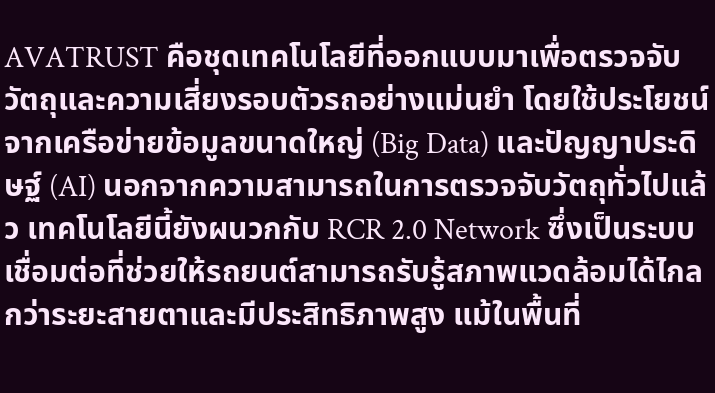AVATRUST คือชุดเทคโนโลยีที่ออกแบบมาเพื่อตรวจจับวัตถุและความเสี่ยงรอบตัวรถอย่างแม่นยำ โดยใช้ประโยชน์จากเครือข่ายข้อมูลขนาดใหญ่ (Big Data) และปัญญาประดิษฐ์ (AI) นอกจากความสามารถในการตรวจจับวัตถุทั่วไปแล้ว เทคโนโลยีนี้ยังผนวกกับ RCR 2.0 Network ซึ่งเป็นระบบเชื่อมต่อที่ช่วยให้รถยนต์สามารถรับรู้สภาพแวดล้อมได้ไกลกว่าระยะสายตาและมีประสิทธิภาพสูง แม้ในพื้นที่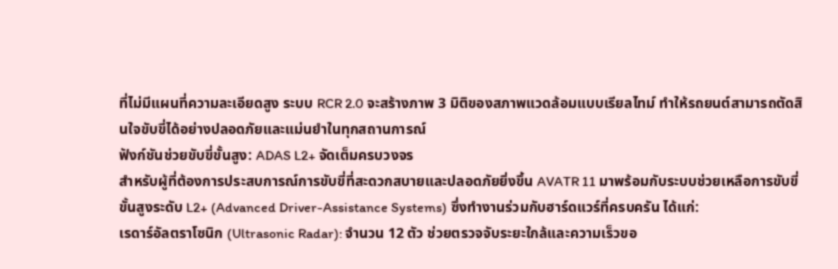ที่ไม่มีแผนที่ความละเอียดสูง ระบบ RCR 2.0 จะสร้างภาพ 3 มิติของสภาพแวดล้อมแบบเรียลไทม์ ทำให้รถยนต์สามารถตัดสินใจขับขี่ได้อย่างปลอดภัยและแม่นยำในทุกสถานการณ์
ฟังก์ชันช่วยขับขี่ขั้นสูง: ADAS L2+ จัดเต็มครบวงจร
สำหรับผู้ที่ต้องการประสบการณ์การขับขี่ที่สะดวกสบายและปลอดภัยยิ่งขึ้น AVATR 11 มาพร้อมกับระบบช่วยเหลือการขับขี่ขั้นสูงระดับ L2+ (Advanced Driver-Assistance Systems) ซึ่งทำงานร่วมกับฮาร์ดแวร์ที่ครบครัน ได้แก่:
เรดาร์อัลตราโซนิก (Ultrasonic Radar): จำนวน 12 ตัว ช่วยตรวจจับระยะใกล้และความเร็วขอ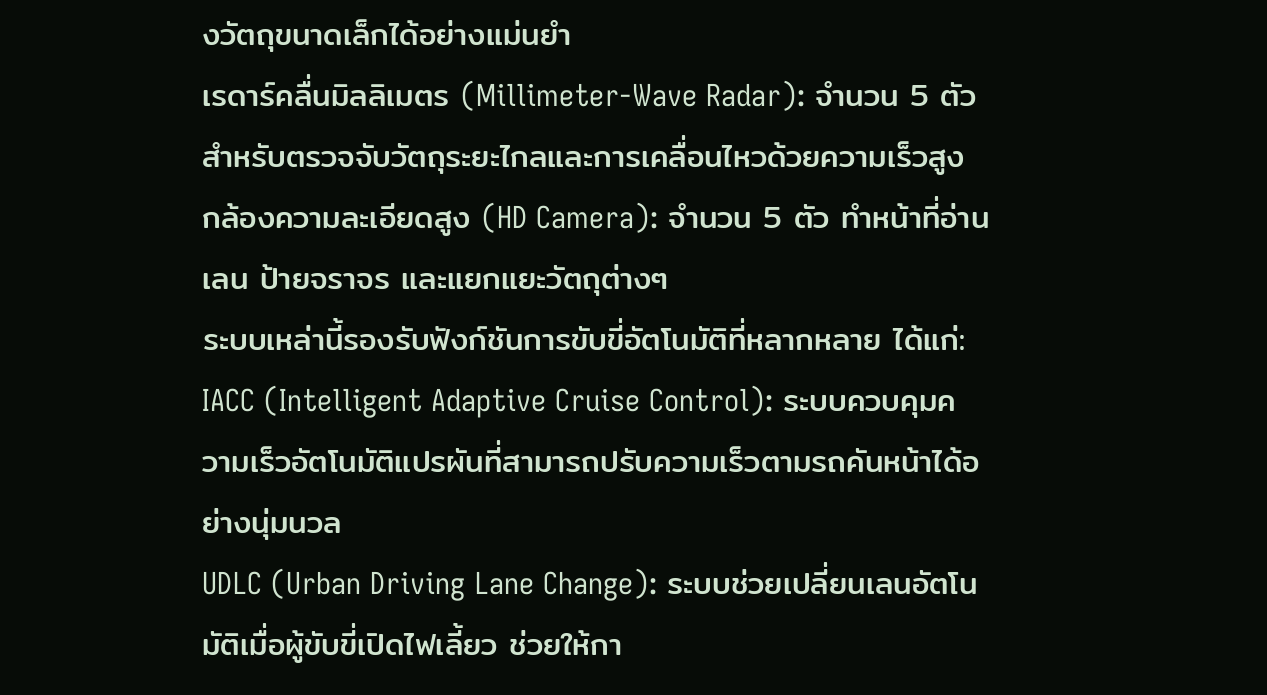งวัตถุขนาดเล็กได้อย่างแม่นยำ
เรดาร์คลื่นมิลลิเมตร (Millimeter-Wave Radar): จำนวน 5 ตัว สำหรับตรวจจับวัตถุระยะไกลและการเคลื่อนไหวด้วยความเร็วสูง
กล้องความละเอียดสูง (HD Camera): จำนวน 5 ตัว ทำหน้าที่อ่านเลน ป้ายจราจร และแยกแยะวัตถุต่างๆ
ระบบเหล่านี้รองรับฟังก์ชันการขับขี่อัตโนมัติที่หลากหลาย ได้แก่:
IACC (Intelligent Adaptive Cruise Control): ระบบควบคุมความเร็วอัตโนมัติแปรผันที่สามารถปรับความเร็วตามรถคันหน้าได้อย่างนุ่มนวล
UDLC (Urban Driving Lane Change): ระบบช่วยเปลี่ยนเลนอัตโนมัติเมื่อผู้ขับขี่เปิดไฟเลี้ยว ช่วยให้กา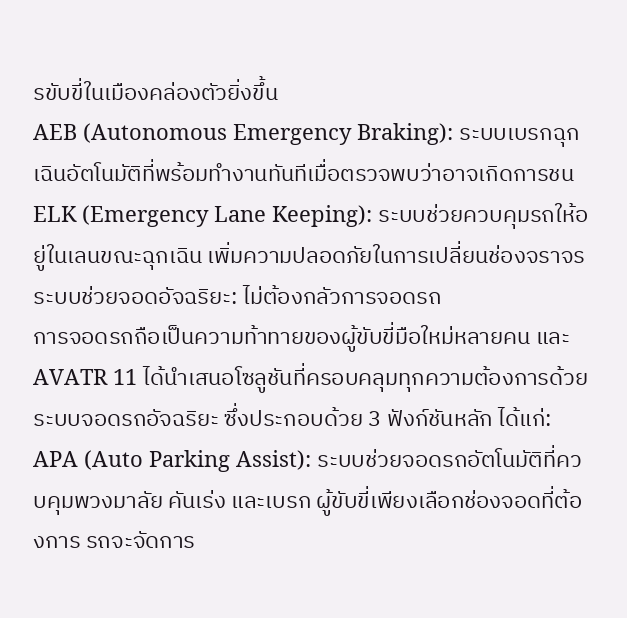รขับขี่ในเมืองคล่องตัวยิ่งขึ้น
AEB (Autonomous Emergency Braking): ระบบเบรกฉุกเฉินอัตโนมัติที่พร้อมทำงานทันทีเมื่อตรวจพบว่าอาจเกิดการชน
ELK (Emergency Lane Keeping): ระบบช่วยควบคุมรถให้อยู่ในเลนขณะฉุกเฉิน เพิ่มความปลอดภัยในการเปลี่ยนช่องจราจร
ระบบช่วยจอดอัจฉริยะ: ไม่ต้องกลัวการจอดรถ
การจอดรถถือเป็นความท้าทายของผู้ขับขี่มือใหม่หลายคน และ AVATR 11 ได้นำเสนอโซลูชันที่ครอบคลุมทุกความต้องการด้วยระบบจอดรถอัจฉริยะ ซึ่งประกอบด้วย 3 ฟังก์ชันหลัก ได้แก่:
APA (Auto Parking Assist): ระบบช่วยจอดรถอัตโนมัติที่ควบคุมพวงมาลัย คันเร่ง และเบรก ผู้ขับขี่เพียงเลือกช่องจอดที่ต้องการ รถจะจัดการ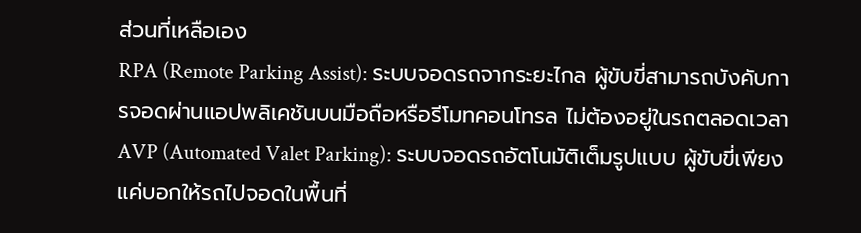ส่วนที่เหลือเอง
RPA (Remote Parking Assist): ระบบจอดรถจากระยะไกล ผู้ขับขี่สามารถบังคับการจอดผ่านแอปพลิเคชันบนมือถือหรือรีโมทคอนโทรล ไม่ต้องอยู่ในรถตลอดเวลา
AVP (Automated Valet Parking): ระบบจอดรถอัตโนมัติเต็มรูปแบบ ผู้ขับขี่เพียงแค่บอกให้รถไปจอดในพื้นที่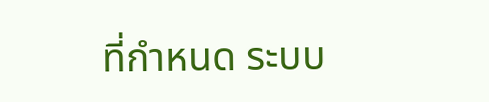ที่กำหนด ระบบ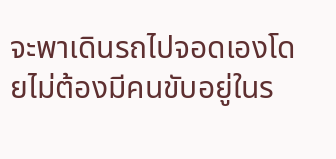จะพาเดินรถไปจอดเองโดยไม่ต้องมีคนขับอยู่ในร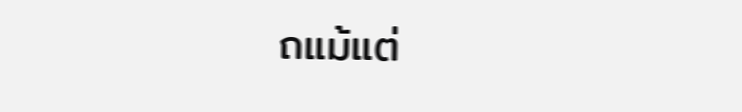ถแม้แต่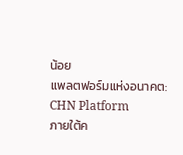น้อย
แพลตฟอร์มแห่งอนาคต: CHN Platform
ภายใต้ค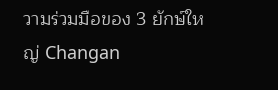วามร่วมมือของ 3 ยักษ์ใหญ่ Changan